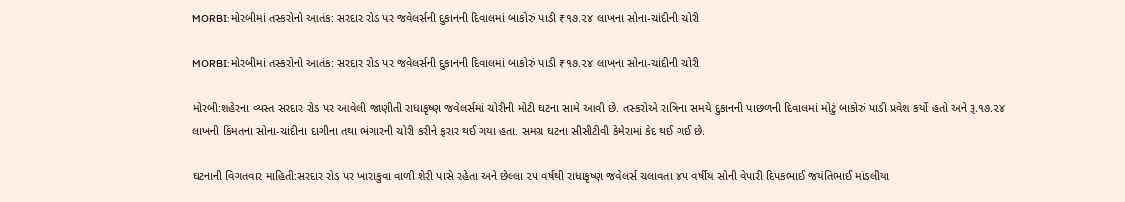MORBI:મોરબીમાં તસ્કરોનો આતંક: સરદાર રોડ પર જવેલર્સની દુકાનની દિવાલમાં બાકોરું પાડી ₹૧૭.૨૪ લાખના સોના-ચાંદીની ચોરી

MORBI:મોરબીમાં તસ્કરોનો આતંક: સરદાર રોડ પર જવેલર્સની દુકાનની દિવાલમાં બાકોરું પાડી ₹૧૭.૨૪ લાખના સોના-ચાંદીની ચોરી

મોરબી:શહેરના વ્યસ્ત સરદાર રોડ પર આવેલી જાણીતી રાધાકૃષ્ણ જવેલર્સમાં ચોરીની મોટી ઘટના સામે આવી છે. તસ્કરોએ રાત્રિના સમયે દુકાનની પાછળની દિવાલમાં મોટું બાકોરું પાડી પ્રવેશ કર્યો હતો અને રૂ.૧૭.૨૪ લાખની કિંમતના સોના-ચાંદીના દાગીના તથા ભંગારની ચોરી કરીને ફરાર થઈ ગયા હતા. સમગ્ર ઘટના સીસીટીવી કેમેરામાં કેદ થઈ ગઈ છે.

ઘટનાની વિગતવાર માહિતી:સરદાર રોડ પર ખારાકુવા વાળી શેરી પાસે રહેતા અને છેલ્લા ૨૫ વર્ષથી રાધાકૃષ્ણ જવેલર્સ ચલાવતા ૪૫ વર્ષીય સોની વેપારી દિપકભાઈ જયંતિભાઈ માંડલીયા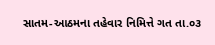સાતમ-આઠમના તહેવાર નિમિત્તે ગત તા.૦૩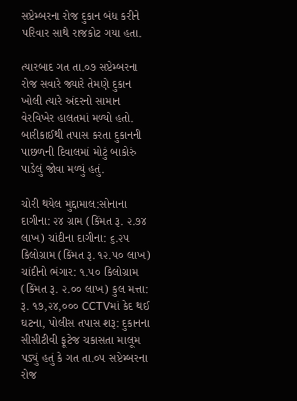સપ્ટેમ્બરના રોજ દુકાન બંધ કરીને પરિવાર સાથે રાજકોટ ગયા હતા.

ત્યારબાદ ગત તા.૦૭ સપ્ટેમ્બરના રોજ સવારે જ્યારે તેમણે દુકાન ખોલી ત્યારે અંદરનો સામાન વેરવિખેર હાલતમાં મળ્યો હતો. બારીકાઈથી તપાસ કરતા દુકાનની પાછળની દિવાલમાં મોટું બાકોરું પાડેલું જોવા મળ્યું હતું.

ચોરી થયેલ મુદ્દામાલ:સોનાના દાગીના: ૨૪ ગ્રામ (કિંમત રૂ. ૨.૭૪ લાખ) ચાંદીના દાગીના: ૬.૨૫ કિલોગ્રામ (કિંમત રૂ. ૧૨.૫૦ લાખ) ચાંદીનો ભંગાર: ૧.૫૦ કિલોગ્રામ (કિંમત રૂ. ૨.૦૦ લાખ) કુલ મત્તા: રૂ. ૧૭,૨૪,૦૦૦ CCTVમાં કેદ થઈ ઘટના, પોલીસ તપાસ શરૂ: દુકાનના સીસીટીવી ફૂટેજ ચકાસતા માલૂમ પડ્યું હતું કે ગત તા.૦૫ સપ્ટેમ્બરના રોજ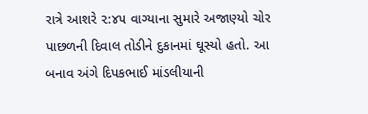રાત્રે આશરે ૨:૪૫ વાગ્યાના સુમારે અજાણ્યો ચોર પાછળની દિવાલ તોડીને દુકાનમાં ઘૂસ્યો હતો. આ બનાવ અંગે દિપકભાઈ માંડલીયાની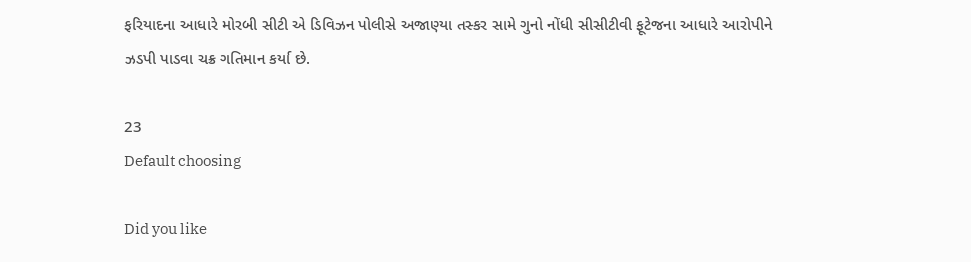ફરિયાદના આધારે મોરબી સીટી એ ડિવિઝન પોલીસે અજાણ્યા તસ્કર સામે ગુનો નોંધી સીસીટીવી ફૂટેજના આધારે આરોપીને ઝડપી પાડવા ચક્ર ગતિમાન કર્યા છે.

23
Default choosing

Did you like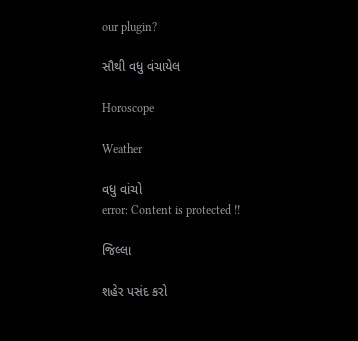our plugin?

સૌથી વધુ વંચાયેલ

Horoscope

Weather

વધુ વાંચો
error: Content is protected !!

જિલ્લા

શહેર પસંદ કરો